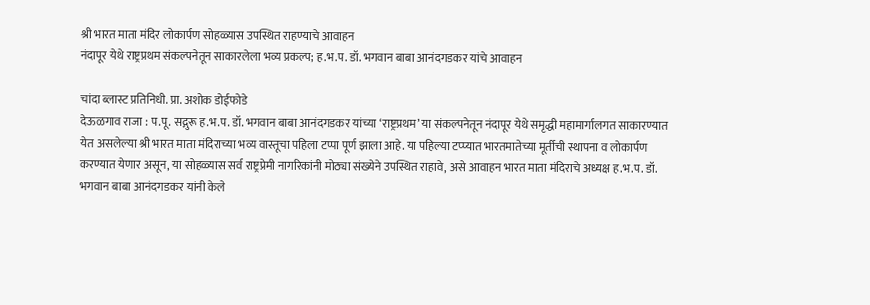श्री भारत माता मंदिर लोकार्पण सोहळ्यास उपस्थित राहण्याचे आवाहन
नंदापूर येथे राष्ट्रप्रथम संकल्पनेतून साकारलेला भव्य प्रकल्प; ह.भ.प. डॉ. भगवान बाबा आनंदगडकर यांचे आवाहन

चांदा ब्लास्ट प्रतिनिधी. प्रा. अशोक डोईफोडे
देऊळगाव राजा : प.पू. सद्गुरू ह.भ.प. डॉ. भगवान बाबा आनंदगडकर यांच्या ‘राष्ट्रप्रथम’ या संकल्पनेतून नंदापूर येथे समृद्धी महामार्गालगत साकारण्यात येत असलेल्या श्री भारत माता मंदिराच्या भव्य वास्तूचा पहिला टप्पा पूर्ण झाला आहे. या पहिल्या टप्प्यात भारतमातेच्या मूर्तीची स्थापना व लोकार्पण करण्यात येणार असून, या सोहळ्यास सर्व राष्ट्रप्रेमी नागरिकांनी मोठ्या संख्येने उपस्थित राहावे, असे आवाहन भारत माता मंदिराचे अध्यक्ष ह.भ.प. डॉ. भगवान बाबा आनंदगडकर यांनी केले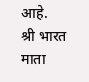आहे.
श्री भारत माता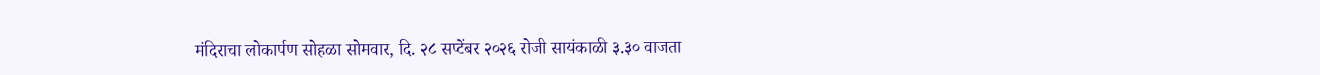मंदिराचा लोकार्पण सोहळा सोमवार, दि. २८ सप्टेंबर २०२६ रोजी सायंकाळी ३.३० वाजता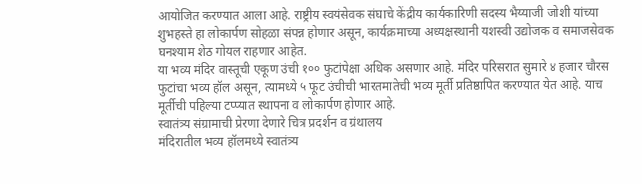आयोजित करण्यात आला आहे. राष्ट्रीय स्वयंसेवक संघाचे केंद्रीय कार्यकारिणी सदस्य भैय्याजी जोशी यांच्या शुभहस्ते हा लोकार्पण सोहळा संपन्न होणार असून, कार्यक्रमाच्या अध्यक्षस्थानी यशस्वी उद्योजक व समाजसेवक घनश्याम शेठ गोयल राहणार आहेत.
या भव्य मंदिर वास्तूची एकूण उंची १०० फुटांपेक्षा अधिक असणार आहे. मंदिर परिसरात सुमारे ४ हजार चौरस फुटांचा भव्य हॉल असून, त्यामध्ये ५ फूट उंचीची भारतमातेची भव्य मूर्ती प्रतिष्ठापित करण्यात येत आहे. याच मूर्तीची पहिल्या टप्प्यात स्थापना व लोकार्पण होणार आहे.
स्वातंत्र्य संग्रामाची प्रेरणा देणारे चित्र प्रदर्शन व ग्रंथालय
मंदिरातील भव्य हॉलमध्ये स्वातंत्र्य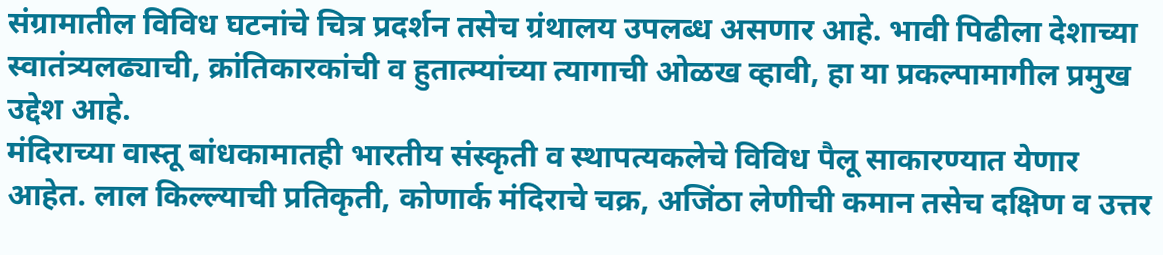संग्रामातील विविध घटनांचे चित्र प्रदर्शन तसेच ग्रंथालय उपलब्ध असणार आहे. भावी पिढीला देशाच्या स्वातंत्र्यलढ्याची, क्रांतिकारकांची व हुतात्म्यांच्या त्यागाची ओळख व्हावी, हा या प्रकल्पामागील प्रमुख उद्देश आहे.
मंदिराच्या वास्तू बांधकामातही भारतीय संस्कृती व स्थापत्यकलेचे विविध पैलू साकारण्यात येणार आहेत. लाल किल्ल्याची प्रतिकृती, कोणार्क मंदिराचे चक्र, अजिंठा लेणीची कमान तसेच दक्षिण व उत्तर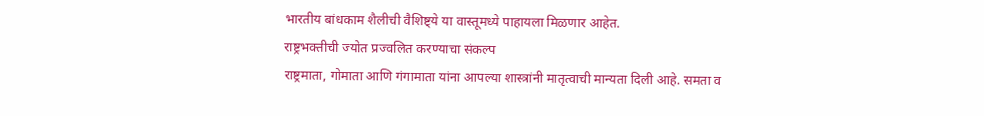भारतीय बांधकाम शैलीची वैशिष्ट्ये या वास्तूमध्ये पाहायला मिळणार आहेत.
राष्ट्रभक्तीची ज्योत प्रज्वलित करण्याचा संकल्प
राष्ट्रमाता, गोमाता आणि गंगामाता यांना आपल्या शास्त्रांनी मातृत्वाची मान्यता दिली आहे. समता व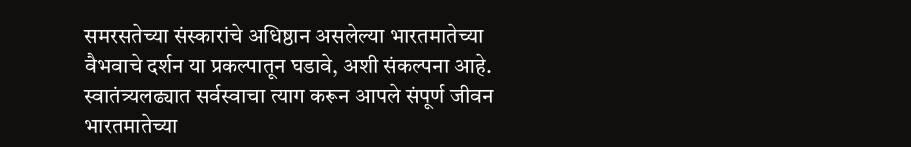समरसतेच्या संस्कारांचे अधिष्ठान असलेल्या भारतमातेच्या वैभवाचे दर्शन या प्रकल्पातून घडावे, अशी संकल्पना आहे.
स्वातंत्र्यलढ्यात सर्वस्वाचा त्याग करून आपले संपूर्ण जीवन भारतमातेच्या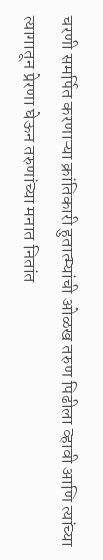चरणी समर्पित करणाऱ्या क्रांतिकारी हुतात्म्यांची ओळख तरुण पिढीला व्हावी आणि त्यांच्या त्यागातून प्रेरणा घेऊन तरुणांच्या मनात नितांत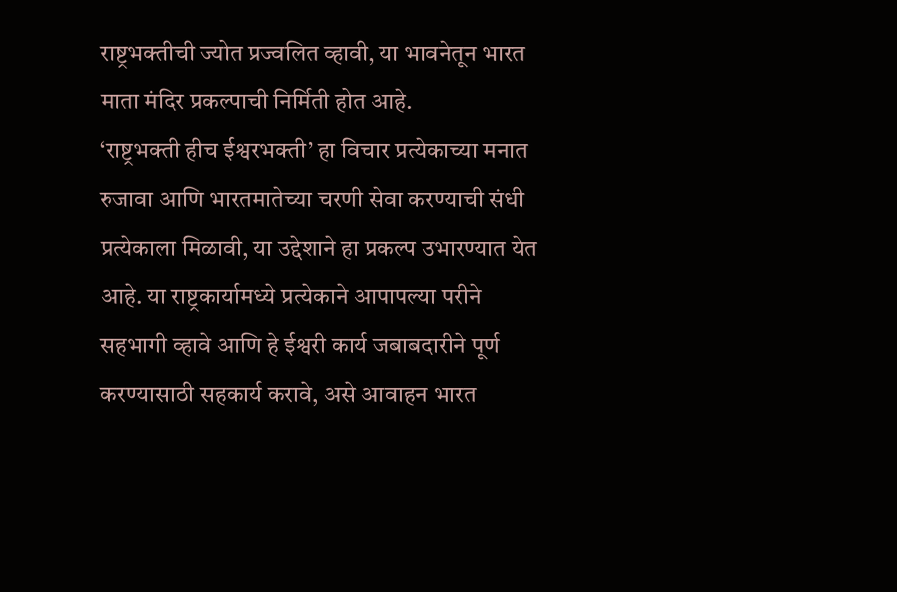राष्ट्रभक्तीची ज्योत प्रज्वलित व्हावी, या भावनेतून भारत माता मंदिर प्रकल्पाची निर्मिती होत आहे.
‘राष्ट्रभक्ती हीच ईश्वरभक्ती’ हा विचार प्रत्येकाच्या मनात रुजावा आणि भारतमातेच्या चरणी सेवा करण्याची संधी प्रत्येकाला मिळावी, या उद्देशाने हा प्रकल्प उभारण्यात येत आहे. या राष्ट्रकार्यामध्ये प्रत्येकाने आपापल्या परीने सहभागी व्हावे आणि हे ईश्वरी कार्य जबाबदारीने पूर्ण करण्यासाठी सहकार्य करावे, असे आवाहन भारत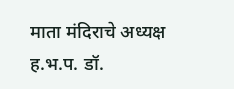माता मंदिराचे अध्यक्ष ह.भ.प. डॉ.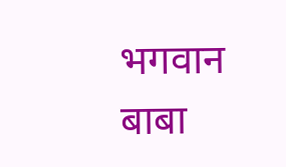भगवान बाबा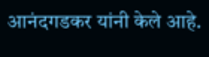आनंदगडकर यांनी केले आहे.